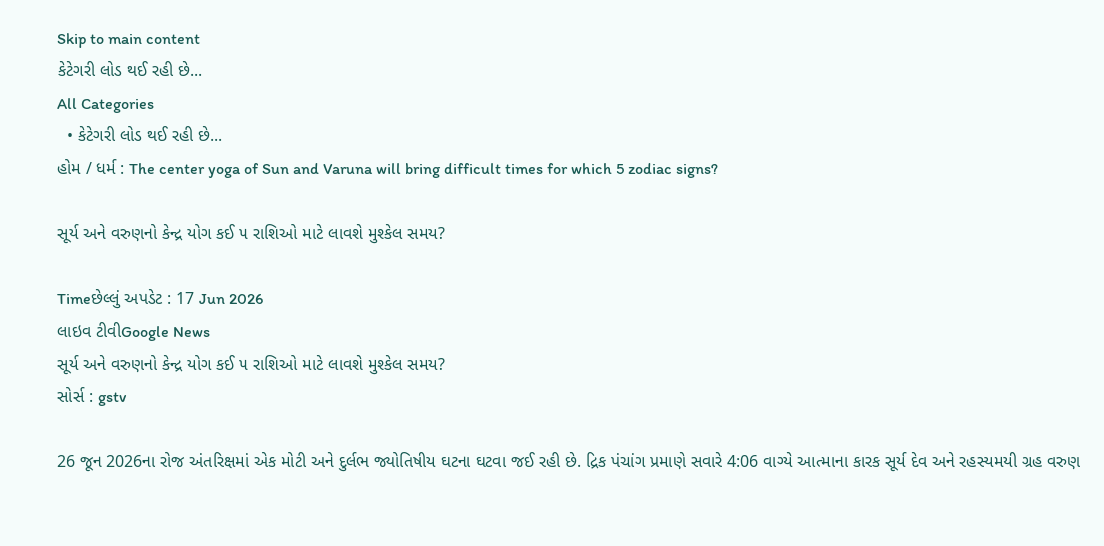Skip to main content
કેટેગરી લોડ થઈ રહી છે...
All Categories
  • કેટેગરી લોડ થઈ રહી છે...
હોમ / ધર્મ : The center yoga of Sun and Varuna will bring difficult times for which 5 zodiac signs?

સૂર્ય અને વરુણનો કેન્દ્ર યોગ કઈ ૫ રાશિઓ માટે લાવશે મુશ્કેલ સમય?

Timeછેલ્લું અપડેટ : 17 Jun 2026
લાઇવ ટીવીGoogle News
સૂર્ય અને વરુણનો કેન્દ્ર યોગ કઈ ૫ રાશિઓ માટે લાવશે મુશ્કેલ સમય?
સોર્સ : gstv

26 જૂન 2026ના રોજ અંતરિક્ષમાં એક મોટી અને દુર્લભ જ્યોતિષીય ઘટના ઘટવા જઈ રહી છે. દ્રિક પંચાંગ પ્રમાણે સવારે 4:06 વાગ્યે આત્માના કારક સૂર્ય દેવ અને રહસ્યમયી ગ્રહ વરુણ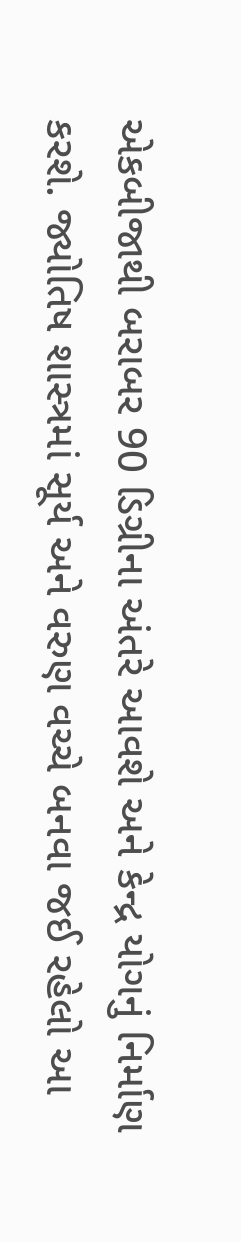એકબીજાથી બરાબર 90 ડિગ્રીના અંતરે આવશે અને કેન્દ્ર યોગનું નિર્માણ કરશે. જ્યોતિષ શાસ્ત્રમાં સૂર્ય અને વરુણ વચ્ચે બનવા જઈ રહેલો આ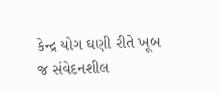કેન્દ્ર યોગ ઘણી રીતે ખૂબ જ સંવેદનશીલ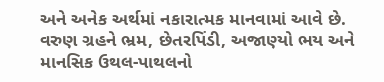અને અનેક અર્થમાં નકારાત્મક માનવામાં આવે છે. વરુણ ગ્રહને ભ્રમ, છેતરપિંડી, અજાણ્યો ભય અને માનસિક ઉથલ-પાથલનો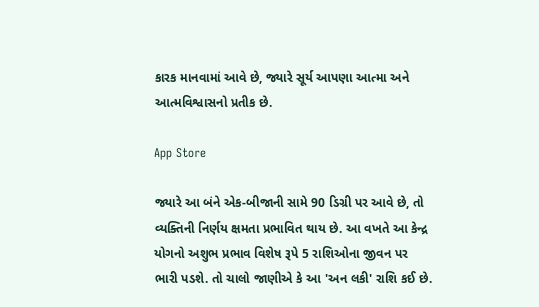કારક માનવામાં આવે છે, જ્યારે સૂર્ય આપણા આત્મા અને આત્મવિશ્વાસનો પ્રતીક છે.

App Store

જ્યારે આ બંને એક-બીજાની સામે 90 ડિગ્રી પર આવે છે, તો વ્યક્તિની નિર્ણય ક્ષમતા પ્રભાવિત થાય છે. આ વખતે આ કેન્દ્ર યોગનો અશુભ પ્રભાવ વિશેષ રૂપે 5 રાશિઓના જીવન પર ભારી પડશે. તો ચાલો જાણીએ કે આ 'અન લકી' રાશિ કઈ છે.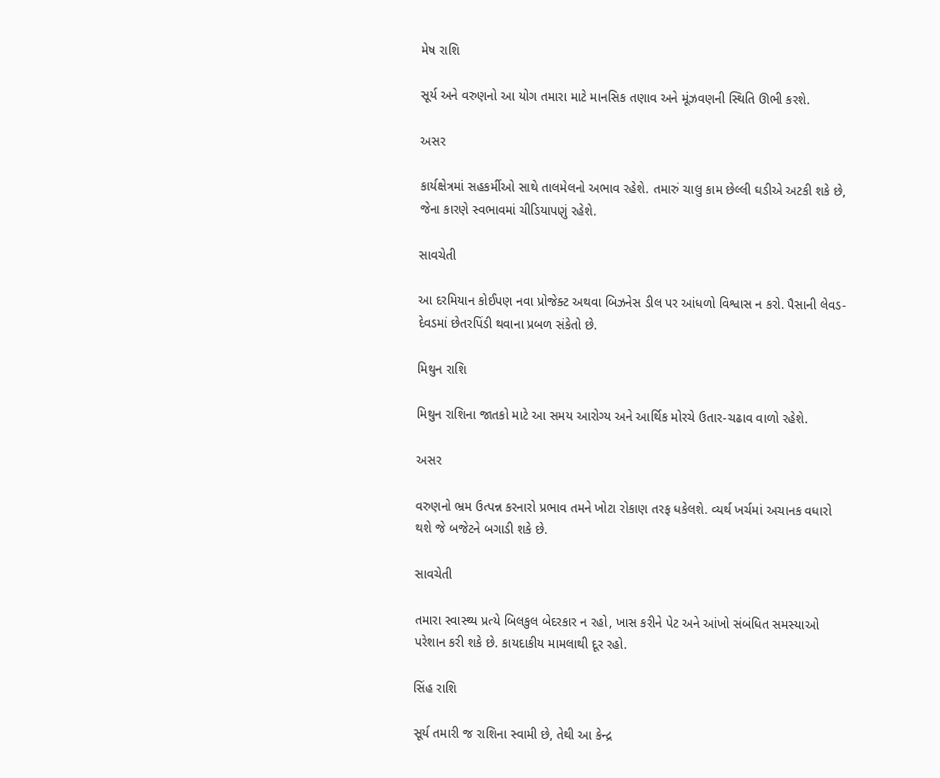મેષ રાશિ

સૂર્ય અને વરુણનો આ યોગ તમારા માટે માનસિક તણાવ અને મૂંઝવણની સ્થિતિ ઊભી કરશે.

અસર

કાર્યક્ષેત્રમાં સહકર્મીઓ સાથે તાલમેલનો અભાવ રહેશે. તમારું ચાલુ કામ છેલ્લી ઘડીએ અટકી શકે છે, જેના કારણે સ્વભાવમાં ચીડિયાપણું રહેશે.

સાવચેતી

આ દરમિયાન કોઈપણ નવા પ્રોજેક્ટ અથવા બિઝનેસ ડીલ પર આંધળો વિશ્વાસ ન કરો. પૈસાની લેવડ-દેવડમાં છેતરપિંડી થવાના પ્રબળ સંકેતો છે.

મિથુન રાશિ

મિથુન રાશિના જાતકો માટે આ સમય આરોગ્ય અને આર્થિક મોરચે ઉતાર-ચઢાવ વાળો રહેશે.

અસર

વરુણનો ભ્રમ ઉત્પન્ન કરનારો પ્રભાવ તમને ખોટા રોકાણ તરફ ધકેલશે. વ્યર્થ ખર્ચમાં અચાનક વધારો થશે જે બજેટને બગાડી શકે છે.

સાવચેતી

તમારા સ્વાસ્થ્ય પ્રત્યે બિલકુલ બેદરકાર ન રહો, ખાસ કરીને પેટ અને આંખો સંબંધિત સમસ્યાઓ પરેશાન કરી શકે છે. કાયદાકીય મામલાથી દૂર રહો.

સિંહ રાશિ

સૂર્ય તમારી જ રાશિના સ્વામી છે, તેથી આ કેન્દ્ર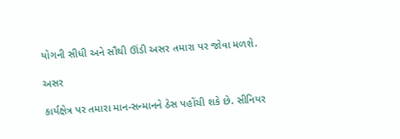યોગની સીધી અને સૌથી ઊંડી અસર તમારા પર જોવા મળશે.

અસર

કાર્યક્ષેત્ર પર તમારા માન-સન્માનને ઠેસ પહોંચી શકે છે. સીનિયર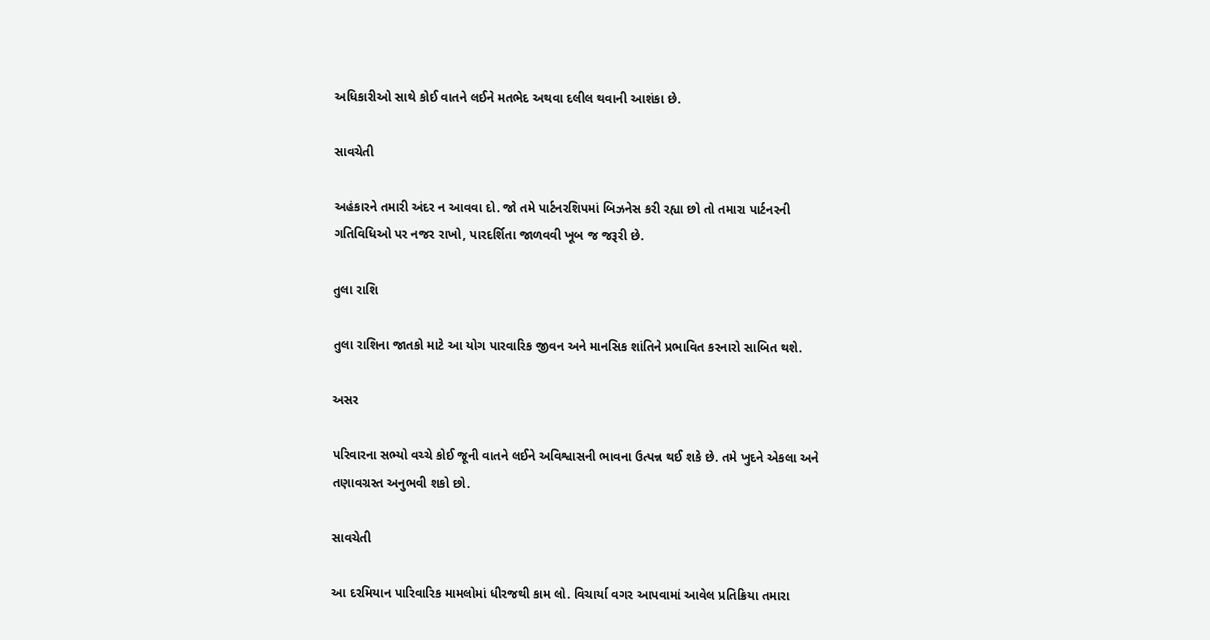અધિકારીઓ સાથે કોઈ વાતને લઈને મતભેદ અથવા દલીલ થવાની આશંકા છે.

સાવચેતી

અહંકારને તમારી અંદર ન આવવા દો. જો તમે પાર્ટનરશિપમાં બિઝનેસ કરી રહ્યા છો તો તમારા પાર્ટનરની ગતિવિધિઓ પર નજર રાખો, પારદર્શિતા જાળવવી ખૂબ જ જરૂરી છે.

તુલા રાશિ

તુલા રાશિના જાતકો માટે આ યોગ પારવારિક જીવન અને માનસિક શાંતિને પ્રભાવિત કરનારો સાબિત થશે.

અસર

પરિવારના સભ્યો વચ્ચે કોઈ જૂની વાતને લઈને અવિશ્વાસની ભાવના ઉત્પન્ન થઈ શકે છે. તમે ખુદને એકલા અને તણાવગ્રસ્ત અનુભવી શકો છો.

સાવચેતી

આ દરમિયાન પારિવારિક મામલોમાં ધીરજથી કામ લો. વિચાર્યા વગર આપવામાં આવેલ પ્રતિક્રિયા તમારા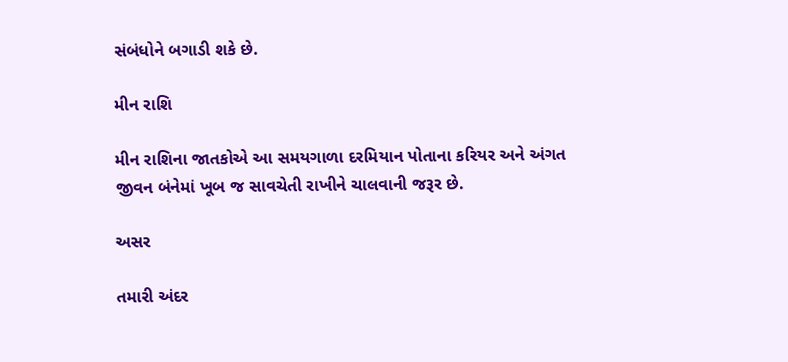સંબંધોને બગાડી શકે છે.

મીન રાશિ

મીન રાશિના જાતકોએ આ સમયગાળા દરમિયાન પોતાના કરિયર અને અંગત જીવન બંનેમાં ખૂબ જ સાવચેતી રાખીને ચાલવાની જરૂર છે.

અસર

તમારી અંદર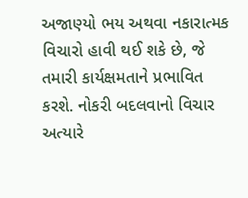અજાણ્યો ભય અથવા નકારાત્મક વિચારો હાવી થઈ શકે છે, જે તમારી કાર્યક્ષમતાને પ્રભાવિત કરશે. નોકરી બદલવાનો વિચાર અત્યારે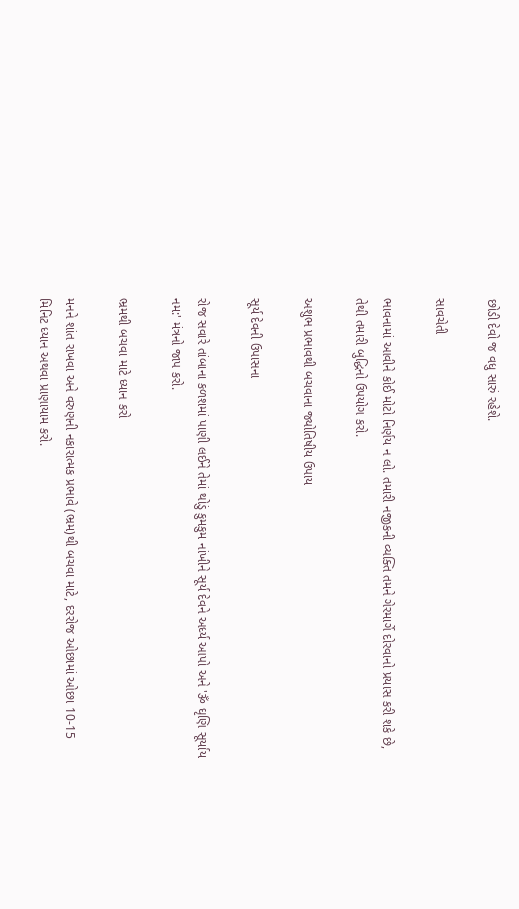છોડી દેવો જ વધુ સારું રહેશે.

સાવચેતી

ભાવનામાં આવીને કોઈ મોટો નિર્ણય ન લો. તમારી નજીકની વ્યક્તિ તમને ગેરમાર્ગે દોરવાનો પ્રયાસ કરી શકે છે, તેથી તમારી બુદ્ધિનો ઉપયોગ કરો.

અશુભ પ્રભાવથી બચવાના જ્યોતિષીય ઉપાય

સૂર્ય દેવની ઉપાસના

રોજ સવારે તાંબાના કળશમાં પાણી લઈને તેમાં થોડું કુમકુમ નાંખીને સૂર્ય દેવને અર્ધ્ય આપો અને 'ૐ ઘૃણિ સૂર્યાય નમ:' મંત્રનો જાપ કરો.

ભ્રમથી બચવા માટે ધ્યાન કરો

મનને શાંત રાખવા અને વરુણની નકારાત્મક પ્રભાવે (ભ્રમ)થી બચવા માટે, દરરોજ ઓછામાં ઓછા 10-15 મિનિટ ધ્યાન અથવા પ્રાણાયામ કરો.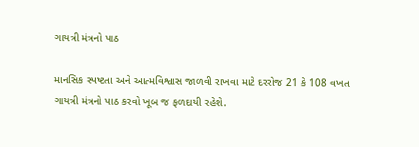ગાયત્રી મંત્રનો પાઠ

માનસિક સ્પષ્ટતા અને આત્મવિશ્વાસ જાળવી રાખવા માટે દરરોજ 21 કે 108 વખત ગાયત્રી મંત્રનો પાઠ કરવો ખૂબ જ ફળદાયી રહેશે.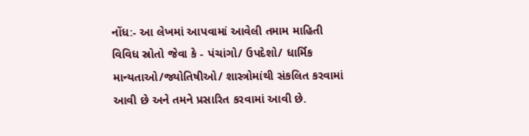નોંધ:- આ લેખમાં આપવામાં આવેલી તમામ માહિતી વિવિધ સ્રોતો જેવા કે - પંચાંગો/ ઉપદેશો/ ધાર્મિક માન્યતાઓ/જ્યોતિષીઓ/ શાસ્ત્રોમાંથી સંકલિત કરવામાં આવી છે અને તમને પ્રસારિત કરવામાં આવી છે.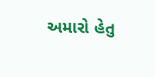અમારો હેતુ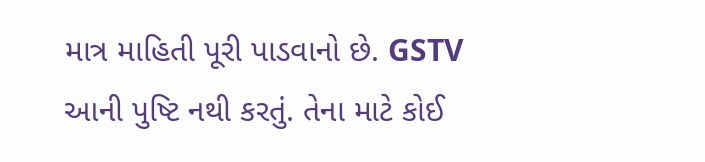માત્ર માહિતી પૂરી પાડવાનો છે. GSTV આની પુષ્ટિ નથી કરતું. તેના માટે કોઈ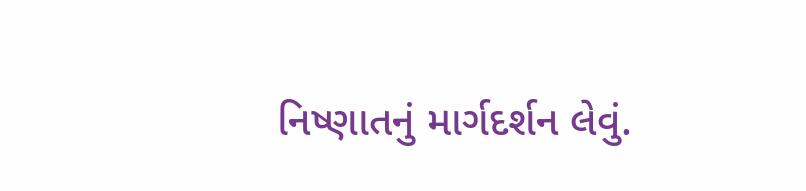નિષ્ણાતનું માર્ગદર્શન લેવું.